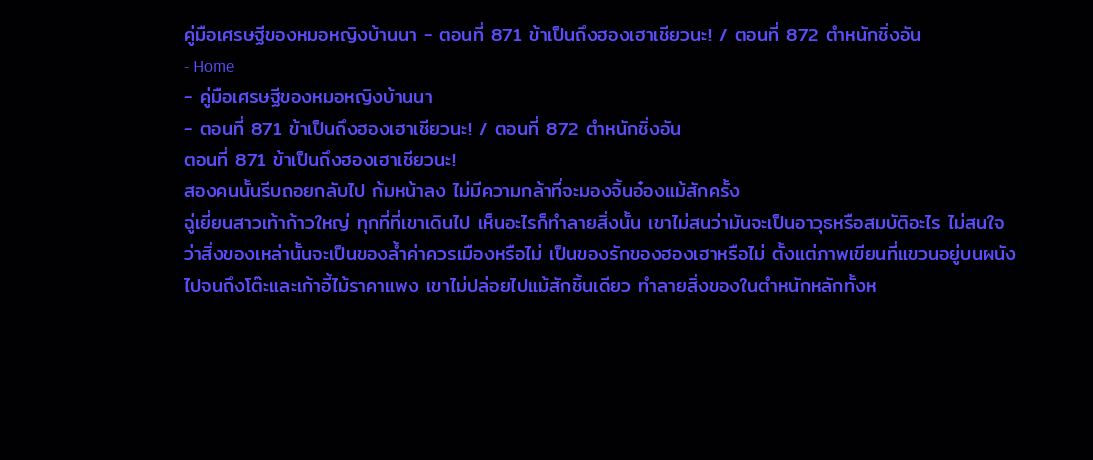คู่มือเศรษฐีของหมอหญิงบ้านนา - ตอนที่ 871 ข้าเป็นถึงฮองเฮาเชียวนะ! / ตอนที่ 872 ตำหนักชิ่งอัน
- Home
- คู่มือเศรษฐีของหมอหญิงบ้านนา
- ตอนที่ 871 ข้าเป็นถึงฮองเฮาเชียวนะ! / ตอนที่ 872 ตำหนักชิ่งอัน
ตอนที่ 871 ข้าเป็นถึงฮองเฮาเชียวนะ!
สองคนนั้นรีบถอยกลับไป ก้มหน้าลง ไม่มีความกล้าที่จะมองจิ้นอ๋องแม้สักครั้ง
ฉู่เยี่ยนสาวเท้าก้าวใหญ่ ทุกที่ที่เขาเดินไป เห็นอะไรก็ทำลายสิ่งนั้น เขาไม่สนว่ามันจะเป็นอาวุธหรือสมบัติอะไร ไม่สนใจว่าสิ่งของเหล่านั้นจะเป็นของล้ำค่าควรเมืองหรือไม่ เป็นของรักของฮองเฮาหรือไม่ ตั้งแต่ภาพเขียนที่แขวนอยู่บนผนัง ไปจนถึงโต๊ะและเก้าอี้ไม้ราคาแพง เขาไม่ปล่อยไปแม้สักชิ้นเดียว ทำลายสิ่งของในตำหนักหลักทั้งห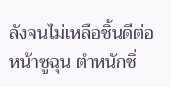ลังจนไม่เหลือชิ้นดีต่อหน้าซูฉุน ตำหนักชิ่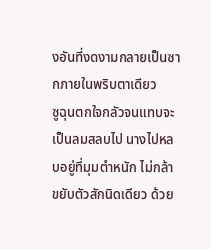งอันที่งดงามกลายเป็นซากภายในพริบตาเดียว
ซูฉุนตกใจกลัวจนแทบจะเป็นลมสลบไป นางไปหลบอยู่ที่มุมตำหนัก ไม่กล้าขยับตัวสักนิดเดียว ด้วย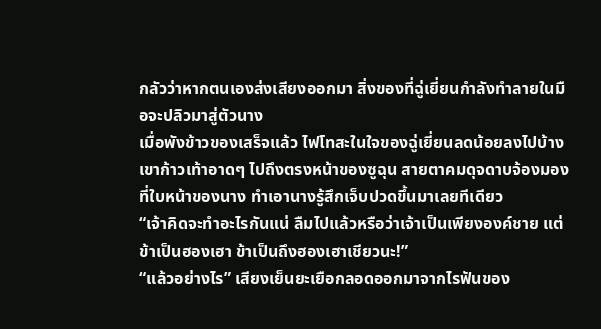กลัวว่าหากตนเองส่งเสียงออกมา สิ่งของที่ฉู่เยี่ยนกำลังทำลายในมือจะปลิวมาสู่ตัวนาง
เมื่อพังข้าวของเสร็จแล้ว ไฟโทสะในใจของฉู่เยี่ยนลดน้อยลงไปบ้าง เขาก้าวเท้าอาดๆ ไปถึงตรงหน้าของซูฉุน สายตาคมดุจดาบจ้องมองที่ใบหน้าของนาง ทำเอานางรู้สึกเจ็บปวดขึ้นมาเลยทีเดียว
“เจ้าคิดจะทำอะไรกันแน่ ลืมไปแล้วหรือว่าเจ้าเป็นเพียงองค์ชาย แต่ข้าเป็นฮองเฮา ข้าเป็นถึงฮองเฮาเชียวนะ!”
“แล้วอย่างไร” เสียงเย็นยะเยือกลอดออกมาจากไรฟันของ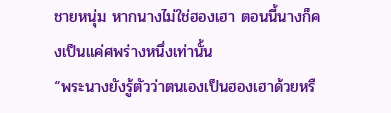ชายหนุ่ม หากนางไม่ใช่ฮองเฮา ตอนนี้นางก็คงเป็นแค่ศพร่างหนึ่งเท่านั้น
“พระนางยังรู้ตัวว่าตนเองเป็นฮองเฮาด้วยหรื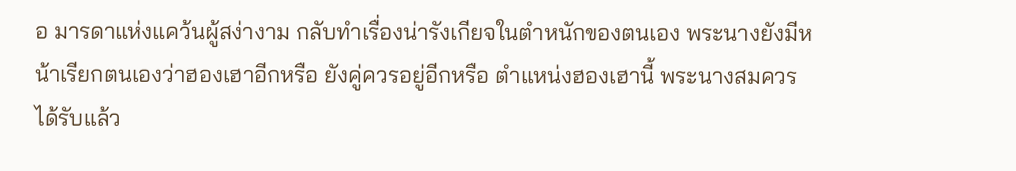อ มารดาแห่งแคว้นผู้สง่างาม กลับทำเรื่องน่ารังเกียจในตำหนักของตนเอง พระนางยังมีหน้าเรียกตนเองว่าฮองเฮาอีกหรือ ยังคู่ควรอยู่อีกหรือ ตำแหน่งฮองเฮานี้ พระนางสมควรได้รับแล้ว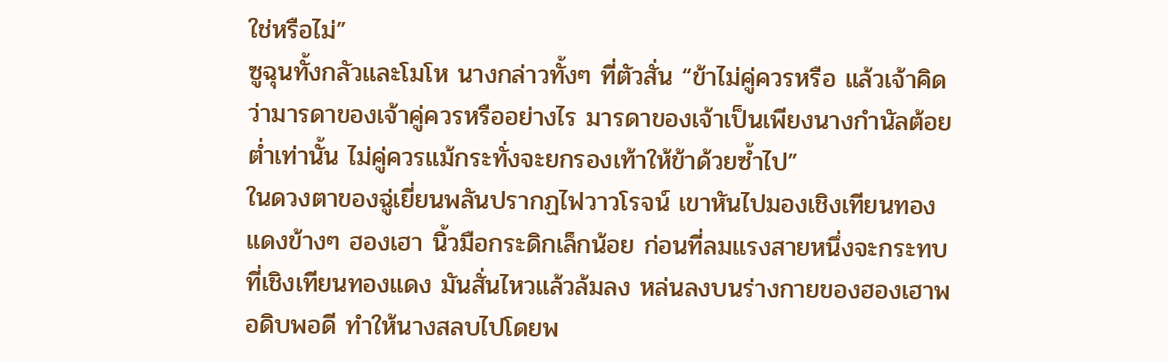ใช่หรือไม่”
ซูฉุนทั้งกลัวและโมโห นางกล่าวทั้งๆ ที่ตัวสั่น “ข้าไม่คู่ควรหรือ แล้วเจ้าคิดว่ามารดาของเจ้าคู่ควรหรืออย่างไร มารดาของเจ้าเป็นเพียงนางกำนัลต้อยต่ำเท่านั้น ไม่คู่ควรแม้กระทั่งจะยกรองเท้าให้ข้าด้วยซ้ำไป”
ในดวงตาของฉู่เยี่ยนพลันปรากฏไฟวาวโรจน์ เขาหันไปมองเชิงเทียนทองแดงข้างๆ ฮองเฮา นิ้วมือกระดิกเล็กน้อย ก่อนที่ลมแรงสายหนึ่งจะกระทบที่เชิงเทียนทองแดง มันสั่นไหวแล้วล้มลง หล่นลงบนร่างกายของฮองเฮาพอดิบพอดี ทำให้นางสลบไปโดยพ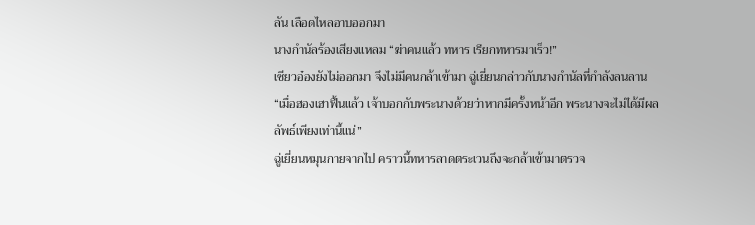ลัน เลือดไหลอาบออกมา
นางกำนัลร้องเสียงแหลม “ฆ่าคนแล้ว ทหาร เรียกทหารมาเร็ว!”
เซียวอ๋องยังไม่ออกมา จึงไม่มีคนกล้าเข้ามา ฉู่เยี่ยนกล่าวกับนางกำนัลที่กำลังลนลาน “เมื่อฮองเฮาฟื้นแล้ว เจ้าบอกกับพระนางด้วยว่าหากมีครั้งหน้าอีก พระนางจะไม่ได้มีผลลัพธ์เพียงเท่านี้แน่”
ฉู่เยี่ยนหมุนกายจากไป คราวนี้ทหารลาดตระเวนถึงจะกล้าเข้ามาตรวจ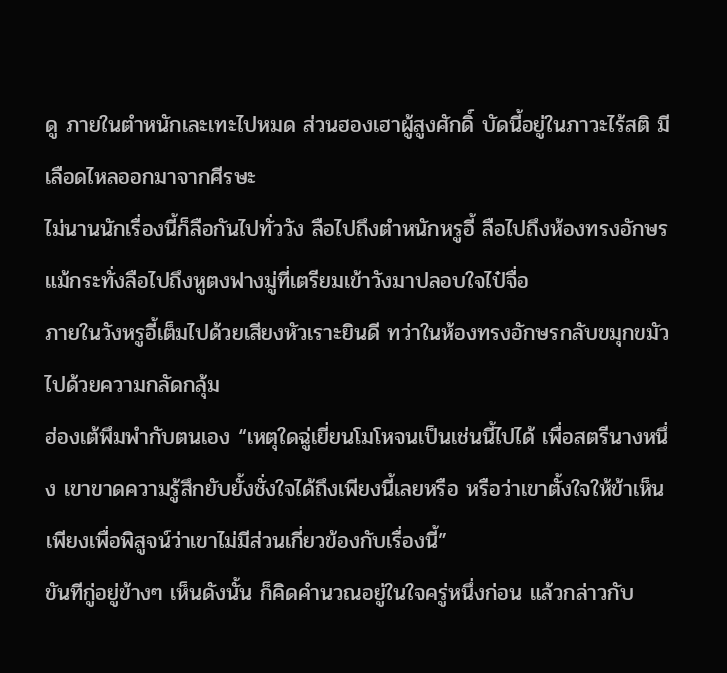ดู ภายในตำหนักเละเทะไปหมด ส่วนฮองเฮาผู้สูงศักดิ์ บัดนี้อยู่ในภาวะไร้สติ มีเลือดไหลออกมาจากศีรษะ
ไม่นานนักเรื่องนี้ก็ลือกันไปทั่ววัง ลือไปถึงตำหนักหรูอี้ ลือไปถึงห้องทรงอักษร แม้กระทั่งลือไปถึงหูตงฟางมู่ที่เตรียมเข้าวังมาปลอบใจไป๋จื่อ
ภายในวังหรูอี้เต็มไปด้วยเสียงหัวเราะยินดี ทว่าในห้องทรงอักษรกลับขมุกขมัวไปด้วยความกลัดกลุ้ม
ฮ่องเต้พึมพำกับตนเอง “เหตุใดฉู่เยี่ยนโมโหจนเป็นเช่นนี้ไปได้ เพื่อสตรีนางหนึ่ง เขาขาดความรู้สึกยับยั้งชั่งใจได้ถึงเพียงนี้เลยหรือ หรือว่าเขาตั้งใจให้ข้าเห็น เพียงเพื่อพิสูจน์ว่าเขาไม่มีส่วนเกี่ยวข้องกับเรื่องนี้”
ขันทีกู่อยู่ข้างๆ เห็นดังนั้น ก็คิดคำนวณอยู่ในใจครู่หนึ่งก่อน แล้วกล่าวกับ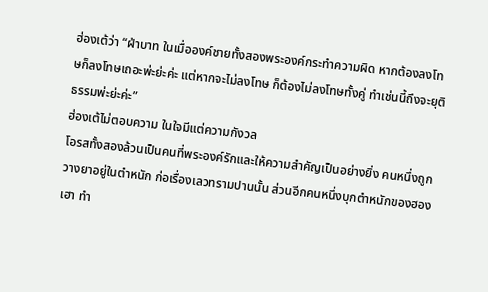ฮ่องเต้ว่า “ฝ่าบาท ในเมื่อองค์ชายทั้งสองพระองค์กระทำความผิด หากต้องลงโทษก็ลงโทษเถอะพ่ะย่ะค่ะ แต่หากจะไม่ลงโทษ ก็ต้องไม่ลงโทษทั้งคู่ ทำเช่นนี้ถึงจะยุติธรรมพ่ะย่ะค่ะ”
ฮ่องเต้ไม่ตอบความ ในใจมีแต่ความกังวล
โอรสทั้งสองล้วนเป็นคนที่พระองค์รักและให้ความสำคัญเป็นอย่างยิ่ง คนหนึ่งถูกวางยาอยู่ในตำหนัก ก่อเรื่องเลวทรามปานนั้น ส่วนอีกคนหนึ่งบุกตำหนักของฮองเฮา ทำ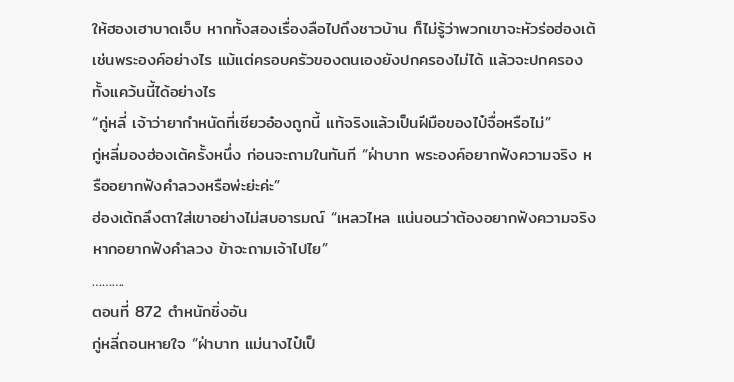ให้ฮองเฮาบาดเจ็บ หากทั้งสองเรื่องลือไปถึงชาวบ้าน ก็ไม่รู้ว่าพวกเขาจะหัวร่อฮ่องเต้เช่นพระองค์อย่างไร แม้แต่ครอบครัวของตนเองยังปกครองไม่ได้ แล้วจะปกครองทั้งแคว้นนี้ได้อย่างไร
“กู่หลี่ เจ้าว่ายากำหนัดที่เซียวอ๋องถูกนี้ แท้จริงแล้วเป็นฝีมือของไป๋จื่อหรือไม่”
กู่หลี่มองฮ่องเต้ครั้งหนึ่ง ก่อนจะถามในทันที “ฝ่าบาท พระองค์อยากฟังความจริง หรืออยากฟังคำลวงหรือพ่ะย่ะค่ะ”
ฮ่องเต้ถลึงตาใส่เขาอย่างไม่สบอารมณ์ “เหลวไหล แน่นอนว่าต้องอยากฟังความจริง หากอยากฟังคำลวง ข้าจะถามเจ้าไปไย”
……….
ตอนที่ 872 ตำหนักชิ่งอัน
กู่หลี่ถอนหายใจ “ฝ่าบาท แม่นางไป๋เป็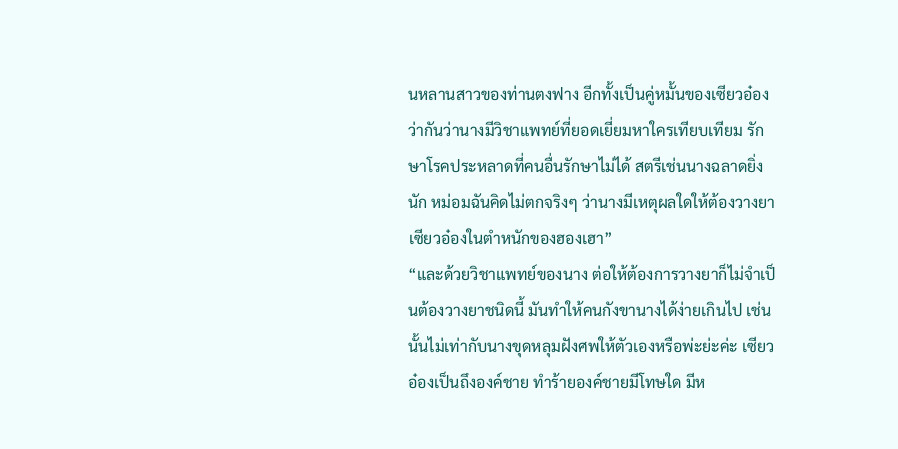นหลานสาวของท่านตงฟาง อีกทั้งเป็นคู่หมั้นของเซียวอ๋อง ว่ากันว่านางมีวิชาแพทย์ที่ยอดเยี่ยมหาใครเทียบเทียม รักษาโรคประหลาดที่คนอื่นรักษาไม่ได้ สตรีเช่นนางฉลาดยิ่งนัก หม่อมฉันคิดไม่ตกจริงๆ ว่านางมีเหตุผลใดให้ต้องวางยาเซียวอ๋องในตำหนักของฮองเฮา”
“และด้วยวิชาแพทย์ของนาง ต่อให้ต้องการวางยาก็ไม่จำเป็นต้องวางยาชนิดนี้ มันทำให้คนกังขานางได้ง่ายเกินไป เช่นนั้นไม่เท่ากับนางขุดหลุมฝังศพให้ตัวเองหรือพ่ะย่ะค่ะ เซียวอ๋องเป็นถึงองค์ชาย ทำร้ายองค์ชายมีโทษใด มีห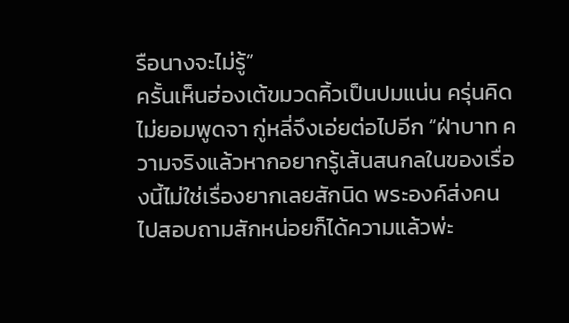รือนางจะไม่รู้”
ครั้นเห็นฮ่องเต้ขมวดคิ้วเป็นปมแน่น ครุ่นคิดไม่ยอมพูดจา กู่หลี่จึงเอ่ยต่อไปอีก “ฝ่าบาท ความจริงแล้วหากอยากรู้เส้นสนกลในของเรื่องนี้ไม่ใช่เรื่องยากเลยสักนิด พระองค์ส่งคนไปสอบถามสักหน่อยก็ได้ความแล้วพ่ะ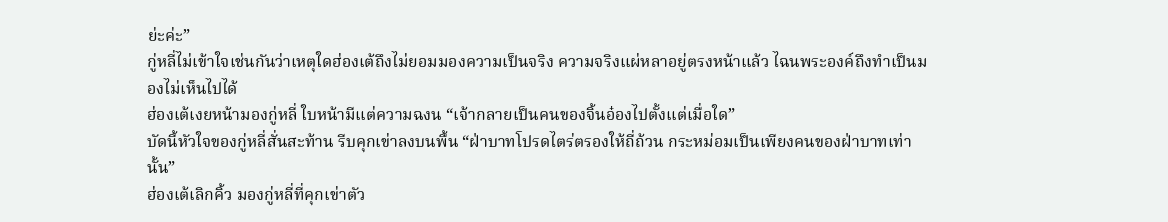ย่ะค่ะ”
กู่หลี่ไม่เข้าใจเช่นกันว่าเหตุใดฮ่องเต้ถึงไม่ยอมมองความเป็นจริง ความจริงแผ่หลาอยู่ตรงหน้าแล้ว ไฉนพระองค์ถึงทำเป็นมองไม่เห็นไปได้
ฮ่องเต้เงยหน้ามองกู่หลี่ ใบหน้ามีแต่ความฉงน “เจ้ากลายเป็นคนของจิ้นอ๋องไปตั้งแต่เมื่อใด”
บัดนี้หัวใจของกู่หลี่สั่นสะท้าน รีบคุกเข่าลงบนพื้น “ฝ่าบาทโปรดไตร่ตรองให้ถี่ถ้วน กระหม่อมเป็นเพียงคนของฝ่าบาทเท่านั้น”
ฮ่องเต้เลิกคิ้ว มองกู่หลี่ที่คุกเข่าตัว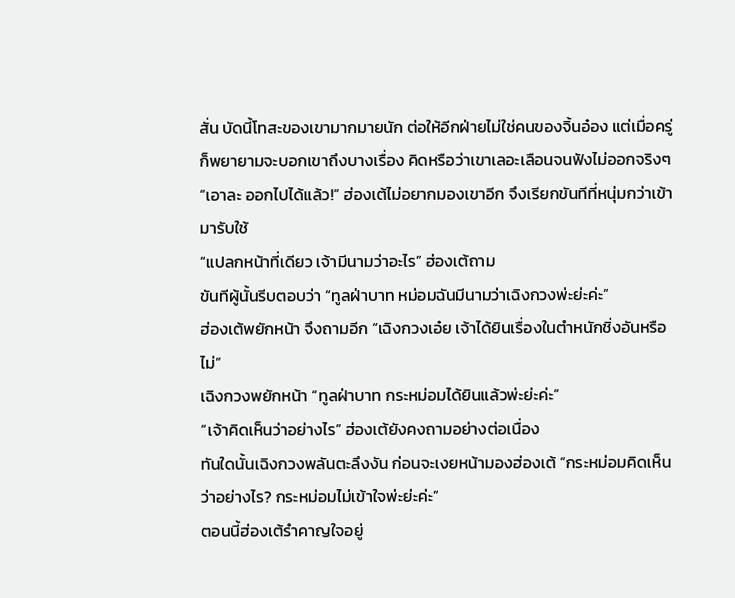สั่น บัดนี้โทสะของเขามากมายนัก ต่อให้อีกฝ่ายไม่ใช่คนของจิ้นอ๋อง แต่เมื่อครู่ก็พยายามจะบอกเขาถึงบางเรื่อง คิดหรือว่าเขาเลอะเลือนจนฟังไม่ออกจริงๆ
“เอาละ ออกไปได้แล้ว!” ฮ่องเต้ไม่อยากมองเขาอีก จึงเรียกขันทีที่หนุ่มกว่าเข้ามารับใช้
“แปลกหน้าที่เดียว เจ้ามีนามว่าอะไร” ฮ่องเต้ถาม
ขันทีผู้นั้นรีบตอบว่า “ทูลฝ่าบาท หม่อมฉันมีนามว่าเฉิงกวงพ่ะย่ะค่ะ”
ฮ่องเต้พยักหน้า จึงถามอีก “เฉิงกวงเอ๋ย เจ้าได้ยินเรื่องในตำหนักชิ่งอันหรือไม่”
เฉิงกวงพยักหน้า “ทูลฝ่าบาท กระหม่อมได้ยินแล้วพ่ะย่ะค่ะ”
“เจ้าคิดเห็นว่าอย่างไร” ฮ่องเต้ยังคงถามอย่างต่อเนื่อง
ทันใดนั้นเฉิงกวงพลันตะลึงงัน ก่อนจะเงยหน้ามองฮ่องเต้ “กระหม่อมคิดเห็นว่าอย่างไร? กระหม่อมไม่เข้าใจพ่ะย่ะค่ะ”
ตอนนี้ฮ่องเต้รำคาญใจอยู่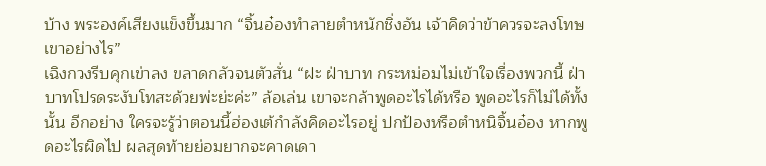บ้าง พระองค์เสียงแข็งขึ้นมาก “จิ้นอ๋องทำลายตำหนักชิ่งอัน เจ้าคิดว่าข้าควรจะลงโทษเขาอย่างไร”
เฉิงกวงรีบคุกเข่าลง ขลาดกลัวจนตัวสั่น “ฝะ ฝ่าบาท กระหม่อมไม่เข้าใจเรื่องพวกนี้ ฝ่าบาทโปรดระงับโทสะด้วยพ่ะย่ะค่ะ” ล้อเล่น เขาจะกล้าพูดอะไรได้หรือ พูดอะไรก็ไม่ได้ทั้งนั้น อีกอย่าง ใครจะรู้ว่าตอนนี้ฮ่องเต้กำลังคิดอะไรอยู่ ปกป้องหรือตำหนิจิ้นอ๋อง หากพูดอะไรผิดไป ผลสุดท้ายย่อมยากจะคาดเดา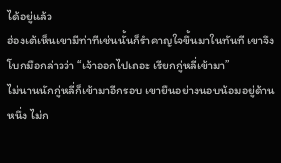ได้อยู่แล้ว
ฮ่องเต้เห็นเขามีท่าทีเช่นนั้นก็รำคาญใจขึ้นมาในทันที เขาจึงโบกมือกล่าวว่า “เจ้าออกไปเถอะ เรียกกู่หลี่เข้ามา”
ไม่นานนักกู่หลี่ก็เข้ามาอีกรอบ เขายืนอย่างนอบน้อมอยู่ด้านหนึ่ง ไม่ก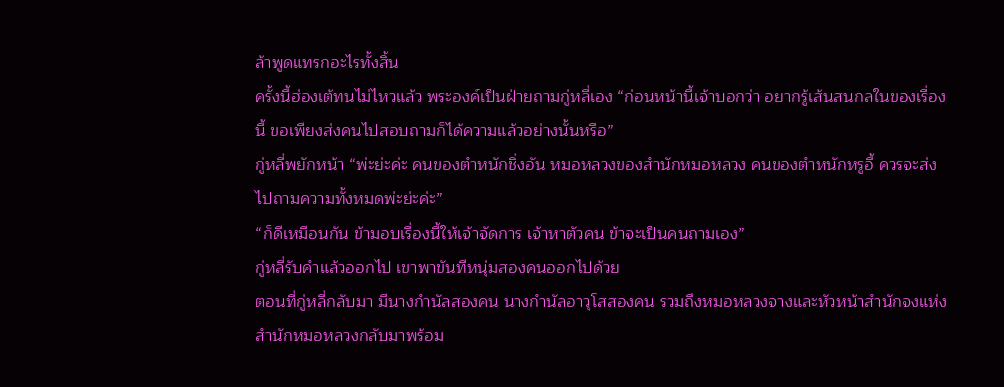ล้าพูดแทรกอะไรทั้งสิ้น
ครั้งนี้ฮ่องเต้ทนไม่ไหวแล้ว พระองค์เป็นฝ่ายถามกู่หลี่เอง “ก่อนหน้านี้เจ้าบอกว่า อยากรู้เส้นสนกลในของเรื่องนี้ ขอเพียงส่งคนไปสอบถามก็ได้ความแล้วอย่างนั้นหรือ”
กู่หลี่พยักหน้า “พ่ะย่ะค่ะ คนของตำหนักชิ่งอัน หมอหลวงของสำนักหมอหลวง คนของตำหนักหรูอี้ ควรจะส่งไปถามความทั้งหมดพ่ะย่ะค่ะ”
“ก็ดีเหมือนกัน ข้ามอบเรื่องนี้ให้เจ้าจัดการ เจ้าหาตัวคน ข้าจะเป็นคนถามเอง”
กู่หลี่รับคำแล้วออกไป เขาพาขันทีหนุ่มสองคนออกไปด้วย
ตอนที่กู่หลี่กลับมา มีนางกำนัลสองคน นางกำนัลอาวุโสสองคน รวมถึงหมอหลวงจางและหัวหน้าสำนักจงแห่งสำนักหมอหลวงกลับมาพร้อม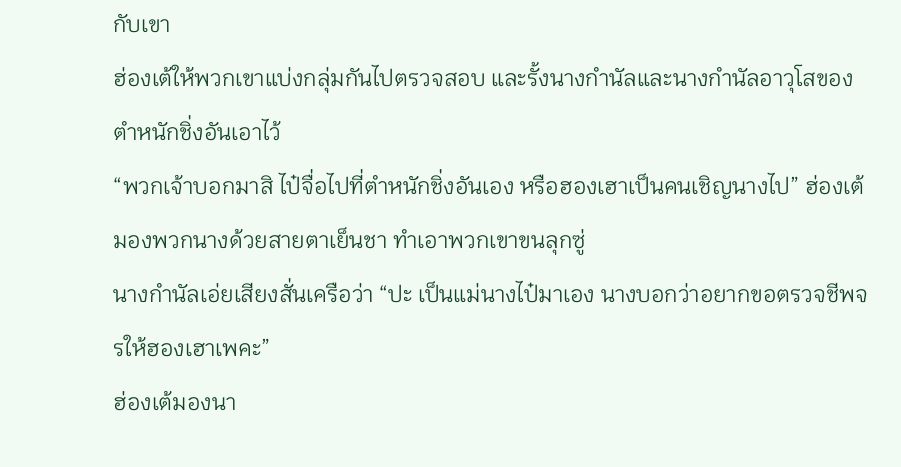กับเขา
ฮ่องเต้ให้พวกเขาแบ่งกลุ่มกันไปตรวจสอบ และรั้งนางกำนัลและนางกำนัลอาวุโสของตำหนักชิ่งอันเอาไว้
“พวกเจ้าบอกมาสิ ไป๋จื่อไปที่ตำหนักชิ่งอันเอง หรือฮองเฮาเป็นคนเชิญนางไป” ฮ่องเต้มองพวกนางด้วยสายตาเย็นชา ทำเอาพวกเขาขนลุกซู่
นางกำนัลเอ่ยเสียงสั่นเครือว่า “ปะ เป็นแม่นางไป๋มาเอง นางบอกว่าอยากขอตรวจชีพจรให้ฮองเฮาเพคะ”
ฮ่องเต้มองนา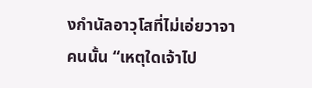งกำนัลอาวุโสที่ไม่เอ่ยวาจาคนนั้น “เหตุใดเจ้าไป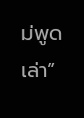ม่พูดเล่า”